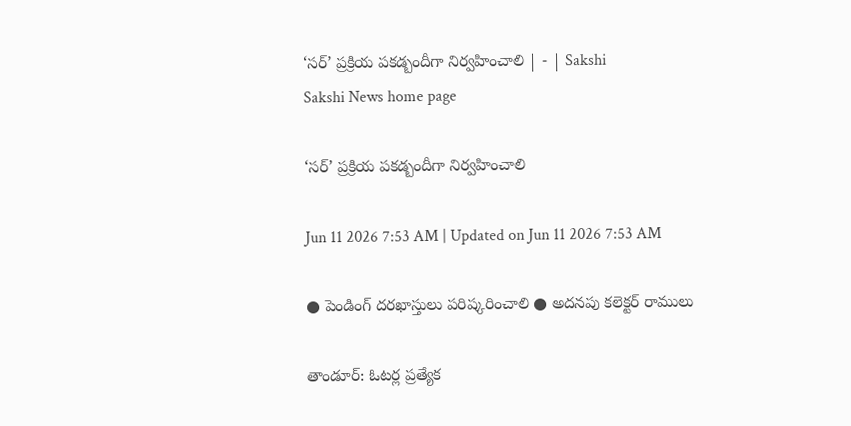‘సర్‌’ ప్రక్రియ పకడ్బందీగా నిర్వహించాలి | - | Sakshi
Sakshi News home page

‘సర్‌’ ప్రక్రియ పకడ్బందీగా నిర్వహించాలి

Jun 11 2026 7:53 AM | Updated on Jun 11 2026 7:53 AM

● పెండింగ్‌ దరఖాస్తులు పరిష్కరించాలి ● అదనపు కలెక్టర్‌ రాములు

తాండూర్‌: ఓటర్ల ప్రత్యేక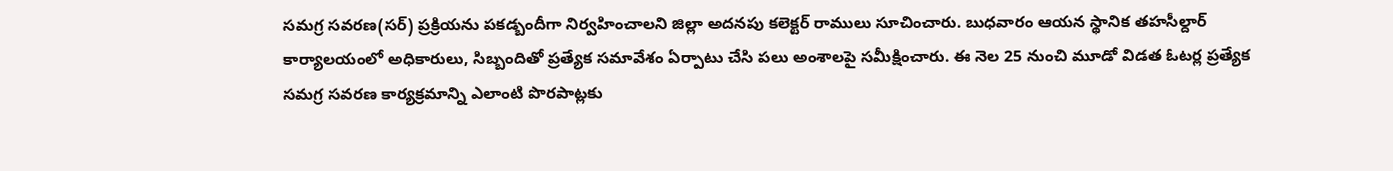సమగ్ర సవరణ(సర్‌) ప్రక్రియను పకడ్బందీగా నిర్వహించాలని జిల్లా అదనపు కలెక్టర్‌ రాములు సూచించారు. బుధవారం ఆయన స్థానిక తహసీల్దార్‌ కార్యాలయంలో అధికారులు, సిబ్బందితో ప్రత్యేక సమావేశం ఏర్పాటు చేసి పలు అంశాలపై సమీక్షించారు. ఈ నెల 25 నుంచి మూడో విడత ఓటర్ల ప్రత్యేక సమగ్ర సవరణ కార్యక్రమాన్ని ఎలాంటి పొరపాట్లకు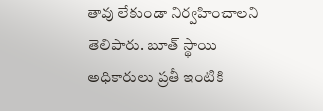తావు లేకుండా నిర్వహించాలని తెలిపారు. బూత్‌ స్థాయి అధికారులు ప్రతీ ఇంటికి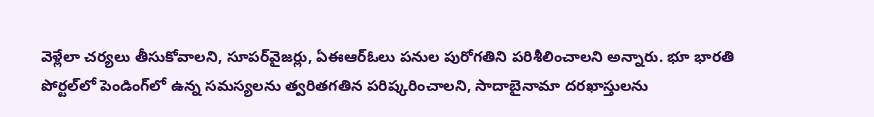వెళ్లేలా చర్యలు తీసుకోవాలని, సూపర్‌వైజర్లు, ఏఈఆర్‌ఓలు పనుల పురోగతిని పరిశీలించాలని అన్నారు. భూ భారతి పోర్టల్‌లో పెండింగ్‌లో ఉన్న సమస్యలను త్వరితగతిన పరిష్కరించాలని, సాదాబైనామా దరఖాస్తులను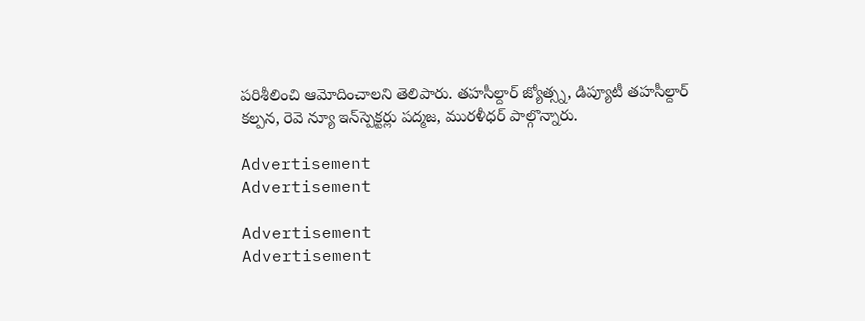పరిశీలించి ఆమోదించాలని తెలిపారు. తహసీల్దార్‌ జ్యోత్స్న, డిప్యూటీ తహసీల్దార్‌ కల్పన, రెవె న్యూ ఇన్‌స్పెక్టర్లు పద్మజ, మురళీధర్‌ పాల్గొన్నారు.

Advertisement
Advertisement

Advertisement
Advertisement